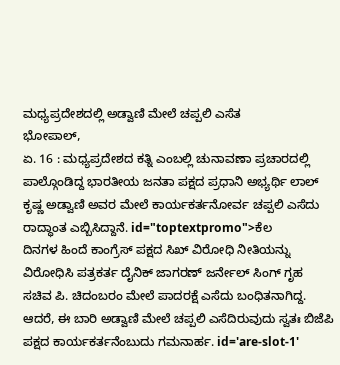ಮಧ್ಯಪ್ರದೇಶದಲ್ಲಿ ಅಡ್ವಾಣಿ ಮೇಲೆ ಚಪ್ಪಲಿ ಎಸೆತ
ಭೋಪಾಲ್,
ಏ. 16 : ಮಧ್ಯಪ್ರದೇಶದ ಕತ್ನಿ ಎಂಬಲ್ಲಿ ಚುನಾವಣಾ ಪ್ರಚಾರದಲ್ಲಿ ಪಾಲ್ಗೊಂಡಿದ್ದ ಭಾರತೀಯ ಜನತಾ ಪಕ್ಷದ ಪ್ರಧಾನಿ ಅಭ್ಯರ್ಥಿ ಲಾಲ್ ಕೃಷ್ಣ ಅಡ್ವಾಣಿ ಅವರ ಮೇಲೆ ಕಾರ್ಯಕರ್ತನೋರ್ವ ಚಪ್ಪಲಿ ಎಸೆದು ರಾದ್ಧಾಂತ ಎಬ್ಬಿಸಿದ್ದಾನೆ. id="toptextpromo">ಕೆಲ
ದಿನಗಳ ಹಿಂದೆ ಕಾಂಗ್ರೆಸ್ ಪಕ್ಷದ ಸಿಖ್ ವಿರೋಧಿ ನೀತಿಯನ್ನು ವಿರೋಧಿಸಿ ಪತ್ರಕರ್ತ ದೈನಿಕ್ ಜಾಗರಣ್ ಜರ್ನೇಲ್ ಸಿಂಗ್ ಗೃಹ ಸಚಿವ ಪಿ. ಚಿದಂಬರಂ ಮೇಲೆ ಪಾದರಕ್ಷೆ ಎಸೆದು ಬಂಧಿತನಾಗಿದ್ದ. ಆದರೆ, ಈ ಬಾರಿ ಅಡ್ವಾಣಿ ಮೇಲೆ ಚಪ್ಪಲಿ ಎಸೆದಿರುವುದು ಸ್ವತಃ ಬಿಜೆಪಿ ಪಕ್ಷದ ಕಾರ್ಯಕರ್ತನೆಂಬುದು ಗಮನಾರ್ಹ. id='are-slot-1'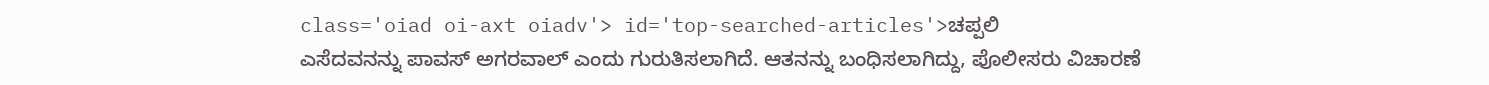class='oiad oi-axt oiadv'> id='top-searched-articles'>ಚಪ್ಪಲಿ
ಎಸೆದವನನ್ನು ಪಾವಸ್ ಅಗರವಾಲ್ ಎಂದು ಗುರುತಿಸಲಾಗಿದೆ. ಆತನನ್ನು ಬಂಧಿಸಲಾಗಿದ್ದು, ಪೊಲೀಸರು ವಿಚಾರಣೆ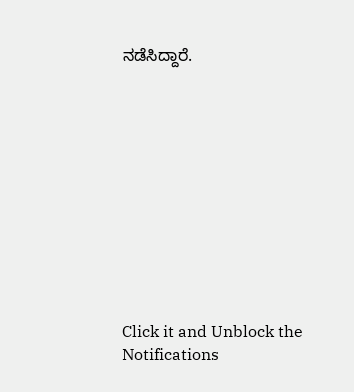ನಡೆಸಿದ್ದಾರೆ.











Click it and Unblock the Notifications